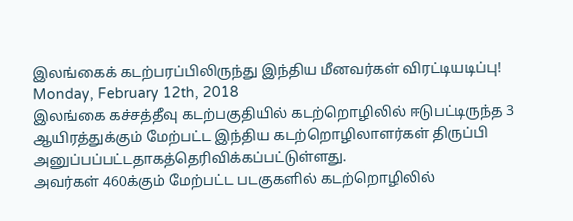இலங்கைக் கடற்பரப்பிலிருந்து இந்திய மீனவர்கள் விரட்டியடிப்பு!
Monday, February 12th, 2018
இலங்கை கச்சத்தீவு கடற்பகுதியில் கடற்றொழிலில் ஈடுபட்டிருந்த 3 ஆயிரத்துக்கும் மேற்பட்ட இந்திய கடற்றொழிலாளர்கள் திருப்பி அனுப்பப்பட்டதாகத்தெரிவிக்கப்பட்டுள்ளது.
அவர்கள் 460க்கும் மேற்பட்ட படகுகளில் கடற்றொழிலில்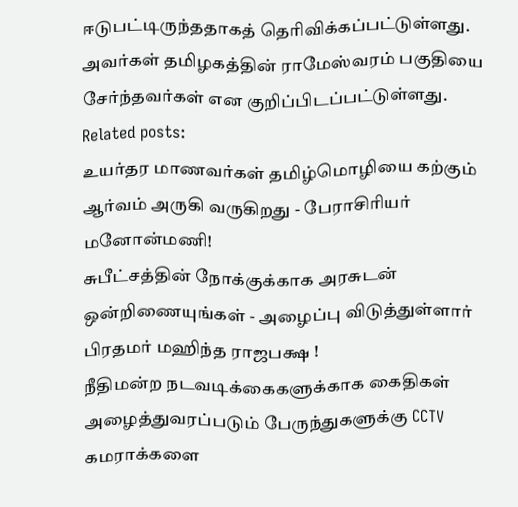ஈடுபட்டிருந்ததாகத் தெரிவிக்கப்பட்டுள்ளது. அவர்கள் தமிழகத்தின் ராமேஸ்வரம் பகுதியை சேர்ந்தவர்கள் என குறிப்பிடப்பட்டுள்ளது.
Related posts:
உயர்தர மாணவர்கள் தமிழ்மொழியை கற்கும் ஆர்வம் அருகி வருகிறது - பேராசிரியர் மனோன்மணி!
சுபீட்சத்தின் நோக்குக்காக அரசுடன் ஒன்றிணையுங்கள் - அழைப்பு விடுத்துள்ளார் பிரதமர் மஹிந்த ராஜபக்ஷ !
நீதிமன்ற நடவடிக்கைகளுக்காக கைதிகள் அழைத்துவரப்படும் பேருந்துகளுக்கு CCTV கமராக்களை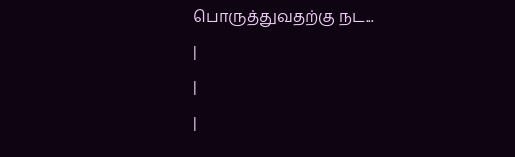பொருத்துவதற்கு நட...
|
|
|